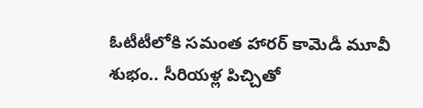ఓటీటీలోకి సమంత హారర్ కామెడీ మూవీ శుభం.. సీరియళ్ల పిచ్చితో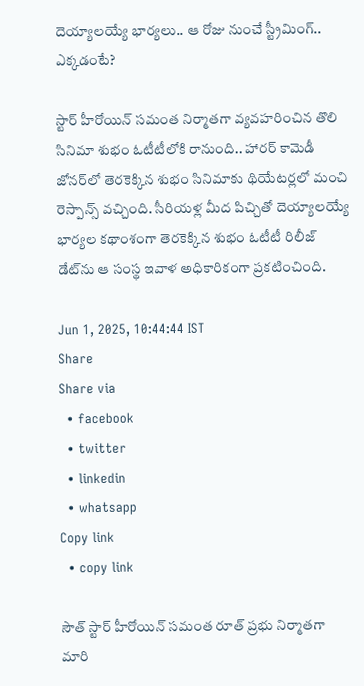దెయ్యాలయ్యే భార్యలు.. ఆ రోజు నుంచే స్ట్రీమింగ్.. ఎక్కడంటే?

స్టార్ హీరోయిన్ సమంత నిర్మాతగా వ్యవహరించిన తొలి సినిమా శుభం ఓటీటీలోకి రానుంది.. హారర్ కామెడీ జోనర్‌లో తెరకెక్కిన శుభం సినిమాకు థియేటర్లలో మంచి రెస్పాన్స్ వచ్చింది. సీరియళ్ల మీద పిచ్చితో దెయ్యాలయ్యే భార్యల కథాంశంగా తెరకెక్కిన శుభం ఓటీటీ రిలీజ్ డేట్‌ను ఆ సంస్థ ఇవాళ అధికారికంగా ప్రకటించింది.

Jun 1, 2025, 10:44:44 IST
Share
Share via
  • facebook
  • twitter
  • linkedin
  • whatsapp
Copy link
  • copy link

సౌత్ స్టార్ హీరోయిన్ సమంత రూత్ ప్రభు నిర్మాతగా మారి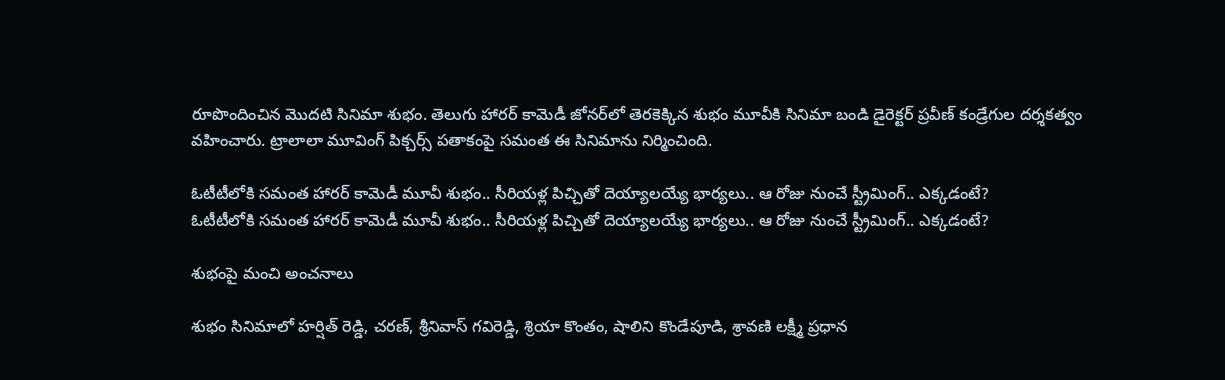రూపొందించిన మొదటి సినిమా శుభం. తెలుగు హారర్ కామెడీ జోనర్‌లో తెరకెక్కిన శుభం మూవీకి సినిమా బండి డైరెక్టర్ ప్రవీణ్ కండ్రేగుల దర్శకత్వం వహించారు. ట్రాలాలా మూవింగ్ పిక్చర్స్ పతాకంపై సమంత ఈ సినిమాను నిర్మించింది.

ఓటీటీలోకి సమంత హారర్ కామెడీ మూవీ శుభం.. సీరియళ్ల పిచ్చితో దెయ్యాలయ్యే భార్యలు.. ఆ రోజు నుంచే స్ట్రీమింగ్.. ఎక్కడంటే?
ఓటీటీలోకి సమంత హారర్ కామెడీ మూవీ శుభం.. సీరియళ్ల పిచ్చితో దెయ్యాలయ్యే భార్యలు.. ఆ రోజు నుంచే స్ట్రీమింగ్.. ఎక్కడంటే?

శుభంపై మంచి అంచనాలు

శుభం సినిమాలో హర్షిత్ రెడ్డి, చరణ్, శ్రీనివాస్ గవిరెడ్డి, శ్రియా కొంతం, షాలిని కొండేపూడి, శ్రావణి లక్ష్మీ ప్రధాన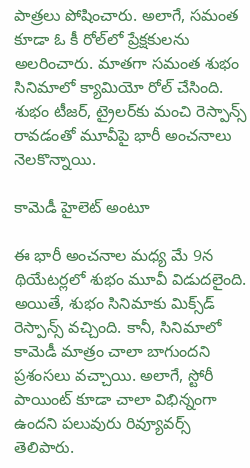పాత్రలు పోషించారు. అలాగే, సమంత కూడా ఓ కీ రోల్‌లో ప్రేక్షకులను అలరించారు. మాతగా సమంత శుభం సినిమాలో క్యామియో రోల్ చేసింది. శుభం టీజర్, ట్రైలర్‌కు మంచి రెస్పాన్స్ రావడంతో మూవీపై భారీ అంచనాలు నెలకొన్నాయి.

కామెడీ హైలెట్ అంటూ

ఈ భారీ అంచనాల మధ్య మే 9న థియేటర్లలో శుభం మూవీ విడుదలైంది. అయితే, శుభం సినిమాకు మిక్స్‌డ్ రెస్పాన్స్ వచ్చింది. కానీ, సినిమాలో కామెడీ మాత్రం చాలా బాగుందని ప్రశంసలు వచ్చాయి. అలాగే, స్టోరీ పాయింట్ కూడా చాలా విభిన్నంగా ఉందని పలువురు రివ్యూవర్స్ తెలిపారు.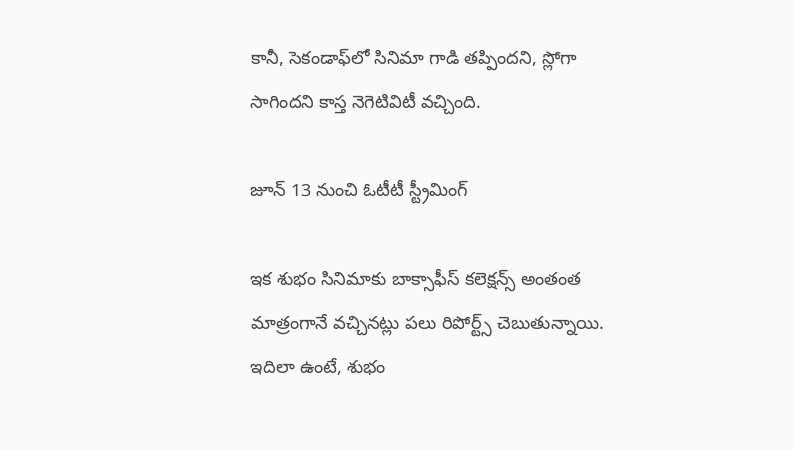కానీ, సెకండాఫ్‌లో సినిమా గాడి తప్పిందని, స్లోగా సాగిందని కాస్త నెగెటివిటీ వచ్చింది.

జూన్ 13 నుంచి ఓటీటీ స్ట్రీమింగ్

ఇక శుభం సినిమాకు బాక్సాఫీస్ కలెక్షన్స్ అంతంత మాత్రంగానే వచ్చినట్లు పలు రిపోర్ట్స్ చెబుతున్నాయి. ఇదిలా ఉంటే, శుభం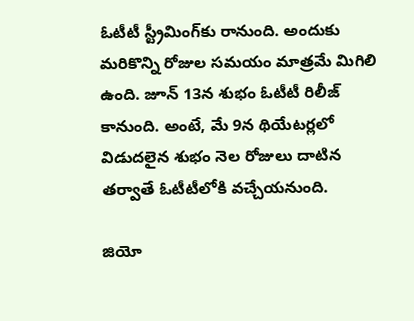ఓటీటీ స్ట్రీమింగ్‌కు రానుంది. అందుకు మరికొన్ని రోజుల సమయం మాత్రమే మిగిలి ఉంది. జూన్ 13న శుభం ఓటీటీ రిలీజ్ కానుంది. అంటే, మే 9న థియేటర్లలో విడుదలైన శుభం నెల రోజులు దాటిన తర్వాతే ఓటీటీలోకి వచ్చేయనుంది.

జియో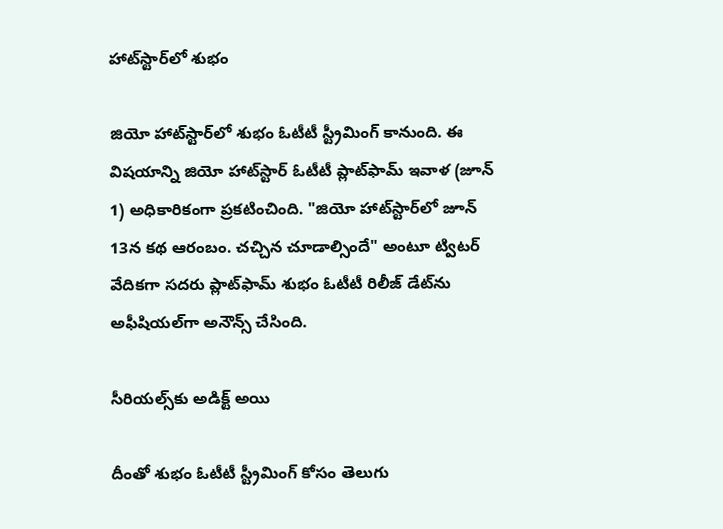హాట్‌స్టార్‌లో శుభం

జియో హాట్‌స్టార్‌లో శుభం ఓటీటీ స్ట్రీమింగ్ కానుంది. ఈ విషయాన్ని జియో హాట్‌స్టార్ ఓటీటీ ప్లాట్‌ఫామ్ ఇవాళ (జూన్ 1) అధికారికంగా ప్రకటించింది. "జియో హాట్‌స్టార్‌లో జూన్ 13న కథ ఆరంబం. చచ్చిన చూడాల్సిందే" అంటూ ట్విటర్ వేదికగా సదరు ప్లాట్‌ఫామ్ శుభం ఓటీటీ రిలీజ్ డేట్‌ను అఫీషియల్‌గా అనౌన్స్ చేసింది.

సీరియల్స్‌కు అడిక్ట్ అయి

దీంతో శుభం ఓటీటీ స్ట్రీమింగ్ కోసం తెలుగు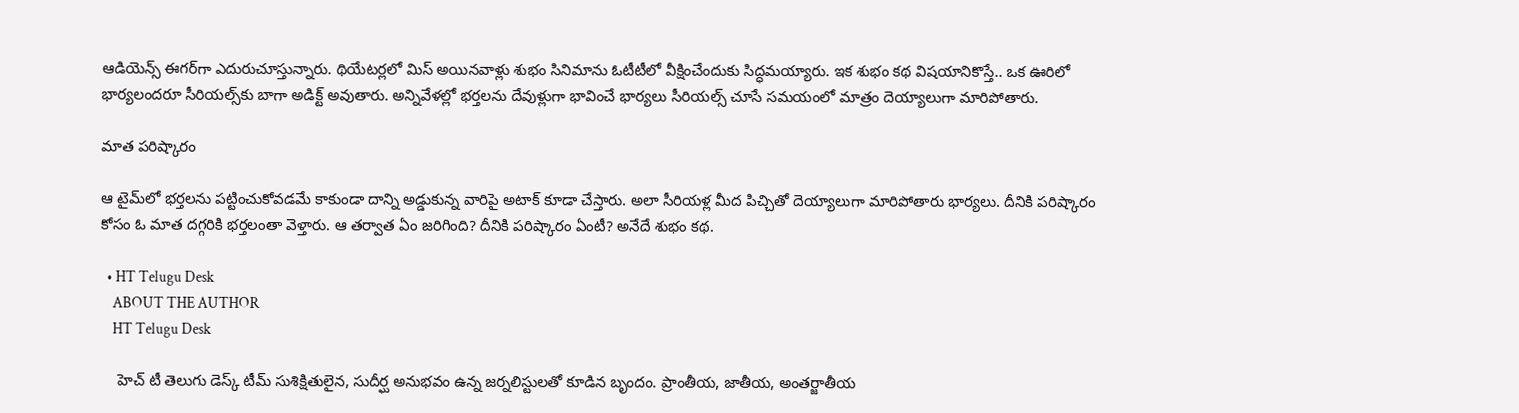ఆడియెన్స్ ఈగర్‌గా ఎదురుచూస్తున్నారు. థియేటర్లలో మిస్ అయినవాళ్లు శుభం సినిమాను ఓటీటీలో వీక్షించేందుకు సిద్ధమయ్యారు. ఇక శుభం కథ విషయానికొస్తే.. ఒక ఊరిలో భార్యలందరూ సీరియల్స్‌కు బాగా అడిక్ట్ అవుతారు. అన్నివేళల్లో భర్తలను దేవుళ్లుగా భావించే భార్యలు సీరియల్స్ చూసే సమయంలో మాత్రం దెయ్యాలుగా మారిపోతారు.

మాత పరిష్కారం

ఆ టైమ్‌లో భర్తలను పట్టించుకోవడమే కాకుండా దాన్ని అడ్డుకున్న వారిపై అటాక్ కూడా చేస్తారు. అలా సీరియళ్ల మీద పిచ్చితో దెయ్యాలుగా మారిపోతారు భార్యలు. దీనికి పరిష్కారం కోసం ఓ మాత దగ్గరికి భర్తలంతా వెళ్తారు. ఆ తర్వాత ఏం జరిగింది? దీనికి పరిష్కారం ఏంటీ? అనేదే శుభం కథ.

  • HT Telugu Desk
    ABOUT THE AUTHOR
    HT Telugu Desk

    హెచ్ టీ తెలుగు డెస్క్ టీమ్ సుశిక్షితులైన, సుదీర్ఘ అనుభవం ఉన్న జర్నలిస్టులతో కూడిన బృందం. ప్రాంతీయ, జాతీయ, అంతర్జాతీయ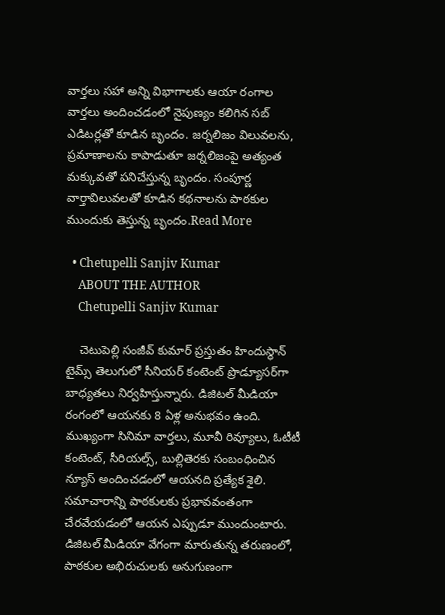వార్తలు సహా అన్ని విభాగాలకు ఆయా రంగాల వార్తలు అందించడంలో నైపుణ్యం కలిగిన సబ్ ఎడిటర్లతో కూడిన బృందం. జర్నలిజం విలువలను, ప్రమాణాలను కాపాడుతూ జర్నలిజంపై అత్యంత మక్కువతో పనిచేస్తున్న బృందం. సంపూర్ణ వార్తావిలువలతో కూడిన కథనాలను పాఠకుల ముందుకు తెస్తున్న బృందం.Read More

  • Chetupelli Sanjiv Kumar
    ABOUT THE AUTHOR
    Chetupelli Sanjiv Kumar

    చెటుపెల్లి సంజీవ్ కుమార్ ప్రస్తుతం హిందుస్థాన్ టైమ్స్ తెలుగులో సీనియర్ కంటెంట్ ప్రొడ్యూసర్‌గా బాధ్యతలు నిర్వహిస్తున్నారు. డిజిటల్ మీడియా రంగంలో ఆయనకు 8 ఏళ్ల అనుభవం ఉంది. ముఖ్యంగా సినిమా వార్తలు, మూవీ రివ్యూలు, ఓటీటీ కంటెంట్, సీరియల్స్, బుల్లితెరకు సంబంధించిన న్యూస్ అందించడంలో ఆయనది ప్రత్యేక శైలి. సమాచారాన్ని పాఠకులకు ప్రభావవంతంగా చేరవేయడంలో ఆయన ఎప్పుడూ ముందుంటారు. డిజిటల్ మీడియా వేగంగా మారుతున్న తరుణంలో, పాఠకుల అభిరుచులకు అనుగుణంగా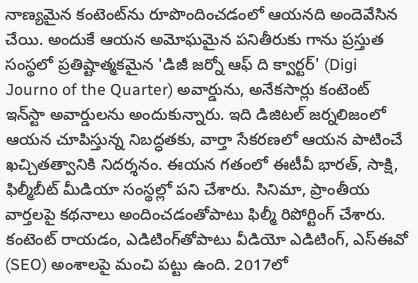నాణ్యమైన కంటెంట్‌ను రూపొందించడంలో ఆయనది అందెవేసిన చేయి. అందుకే ఆయన అమోఘమైన పనితీరుకు గాను ప్రస్తుత సంస్థలో ప్రతిష్టాత్మకమైన 'డిజీ జర్నో ఆఫ్ ది క్వార్టర్' (Digi Journo of the Quarter) అవార్డును, అనేకసార్లు కంటెంట్ ఇన్‌స్టా అవార్డులను అందుకున్నారు. ఇది డిజిటల్ జర్నలిజంలో ఆయన చూపిస్తున్న నిబద్ధతకు, వార్తా సేకరణలో ఆయన పాటించే ఖచ్చితత్వానికి నిదర్శనం. ఈయన గతంలో ఈటీవీ భారత్, సాక్షి, ఫిల్మీబీట్ మీడియా సంస్థల్లో పని చేశారు. సినిమా, ప్రాంతీయ వార్తలపై కథనాలు అందించడంతోపాటు ఫిల్మీ రిపోర్టింగ్ చేశారు. కంటెంట్ రాయడం, ఎడిటింగ్‌తోపాటు వీడియో ఎడిటింగ్, ఎస్‌ఈవో (SEO) అంశాలపై మంచి పట్టు ఉంది. 2017లో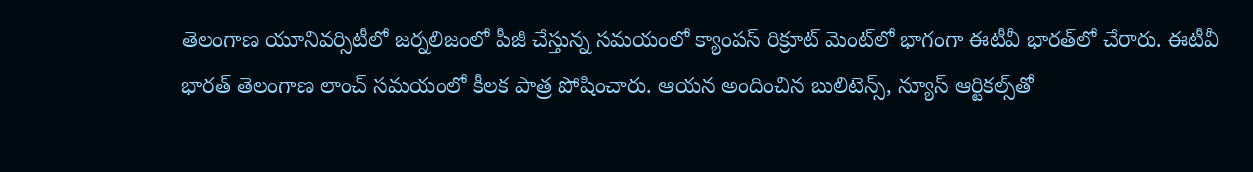తెలంగాణ యూనివర్సిటీలో జర్నలిజంలో పీజీ చేస్తున్న సమయంలో క్యాంపస్ రిక్రూట్ మెంట్‌లో భాగంగా ఈటీవీ భారత్‌లో చేరారు. ఈటీవీ భారత్ తెలంగాణ లాంచ్ సమయంలో కీలక పాత్ర పోషించారు. ఆయన అందించిన బులిటెన్స్, న్యూస్ ఆర్టికల్స్‌తో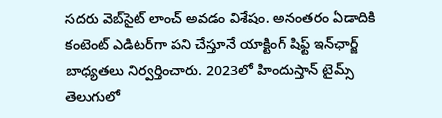సదరు వెబ్‌సైట్ లాంచ్ అవడం విశేషం. అనంతరం ఏడాదికి కంటెంట్ ఎడిటర్‌గా పని చేస్తూనే యాక్టింగ్ షిఫ్ట్ ఇన్‌ఛార్జ్ బాధ్యతలు నిర్వర్తించారు. 2023లో హిందుస్తాన్ టైమ్స్ తెలుగులో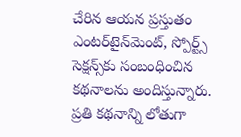చేరిన ఆయన ప్రస్తుతం ఎంటర్‌టైన్‌మెంట్, స్పోర్ట్స్ సెక్షన్స్‌కు సంబంధించిన కథనాలను అందిస్తున్నారు. ప్రతి కథనాన్ని లోతుగా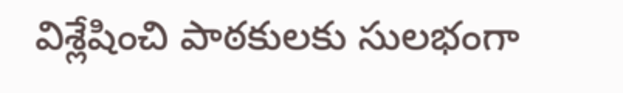విశ్లేషించి పాఠకులకు సులభంగా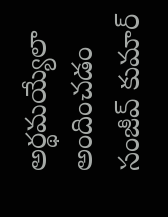అర్థమయ్యేలా అందించడం సంజీవ్ కుమార్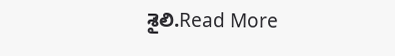శైలి.Read More